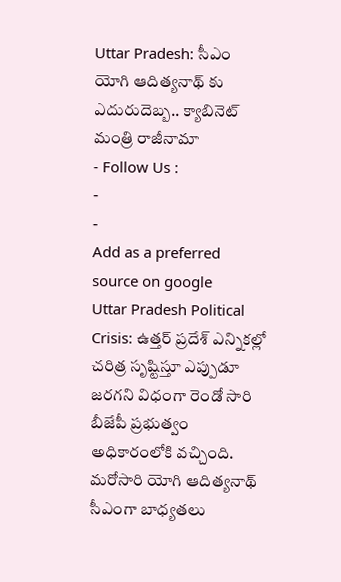Uttar Pradesh: సీఎం యోగి ఆదిత్యనాథ్ కు ఎదురుదెబ్బ.. క్యాబినెట్ మంత్రి రాజీనామా
- Follow Us :
-
-
Add as a preferred
source on google
Uttar Pradesh Political Crisis: ఉత్తర్ ప్రదేశ్ ఎన్నికల్లో చరిత్ర సృష్టిస్తూ ఎప్పుడూ జరగని విధంగా రెండో సారి బీజేపీ ప్రభుత్వం అధికారంలోకి వచ్చింది. మరోసారి యోగి ఆదిత్యనాథ్ సీఎంగా బాధ్యతలు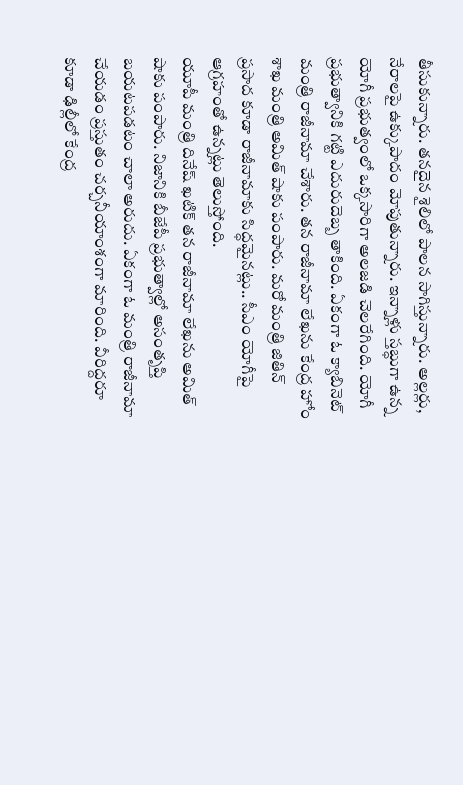తీసుకున్నారు. తనదైన శైలిలో పాలన సాగిస్తున్నారు. అల్లర్లు, నేరాలపై ఉక్కుపాదం మోపుతున్నారు. ఇన్నాళ్లు స్తబ్ధుగా ఉన్న యోగీ ప్రభుత్వంలో ఒక్కసారిగా అలజడి చెలరేగింది. యోగీ ప్రభుత్వానికి గట్టి ఎదురుదెబ్బ తాకింది. ఏకంగా ఓ క్యాబినెట్ మంత్రి రాజీనామా చేశారు. తన రాజీనామా లేఖను కేంద్ర హోం శాఖ మంత్రి అమిత్ షాకు పంపారు. మరో మంత్రి జితిన్ ప్రసాద కూడా రాజీనామాకు సిద్ధమైనట్లు.. సీఎం యోగీపై ఆగ్రహంతో ఉన్నట్లు తెలుస్తోంది.
యూపీ మంత్రి దినేష్ ఖటిక్ తన రాజీనామా లేఖను అమిత్ షాకు పంపారు. నిజానికి బీజేపీ ప్రభుత్వాల్లో అసంతృప్తి బయటపడటం చాలా అరుదు. ఏకంగా ఓ మంత్రి రాజీనామా చేయడం ప్రస్తుతం చర్చనీయాంశంగా మారింది. వీరిద్దరూ కూడా ఢిల్లీలో కేంద్ర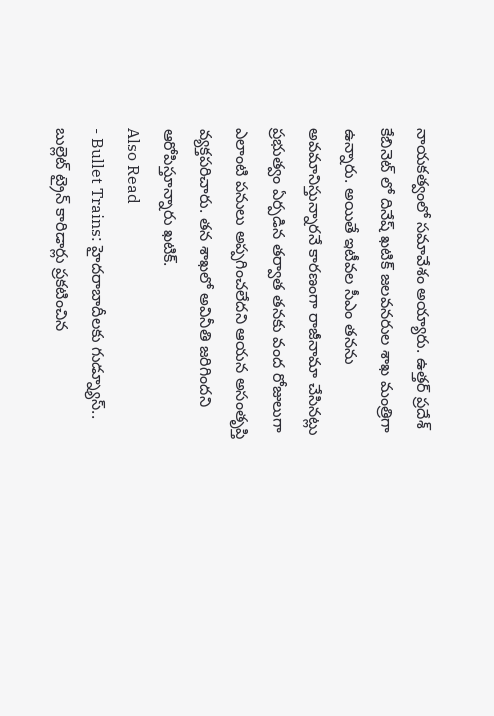నాయకత్వంలో సమావేశం అయ్యారు. ఉత్తర్ ప్రదేశ్ కేబినెట్ లో దినేష్ ఖటిక్ జలవనరుల శాఖ మంత్రిగా ఉన్నారు. అయితే ఇటీవల సీఎం తనను అవమానిస్తున్నారనే కారణంగా రాజీనామా చేసినట్లు ప్రభుత్వం ఏర్పడిన తర్వాత తనకు వంద రోజులుగా ఎలాంటి పనులు అప్పగించలేదని ఆయన అసంతృప్తి వ్యక్తపరిచారు. తన శాఖలో అవినీతి జరిగిందని ఆరోపిస్తూన్నారు ఖటిక్.
Also Read
- Bullet Trains: హైదరాబాదీలకు గుడ్న్యూస్.. బుల్లెట్ ట్రైన్ కారిడార్లు ప్రకటించిన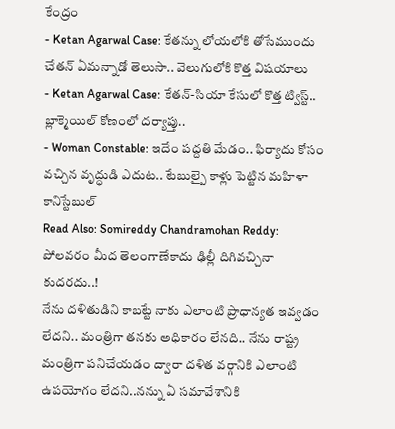కేంద్రం
- Ketan Agarwal Case: కేతన్ను లోయలోకి తోసేముందు చేతన్ ఏమన్నాడో తెలుసా.. వెలుగులోకి కొత్త విషయాలు
- Ketan Agarwal Case: కేతన్-సియా కేసులో కొత్త ట్విస్ట్.. బ్లాక్మెయిల్ కోణంలో దర్యాప్తు..
- Woman Constable: ఇదేం పద్దతి మేడం.. ఫిర్యాదు కోసం వచ్చిన వృద్ధుడి ఎదుట.. టేబుల్పై కాళ్లు పెట్టిన మహిళా కానిస్టేబుల్
Read Also: Somireddy Chandramohan Reddy: పోలవరం మీద తెలంగాణేకాదు ఢిల్లీ దిగివచ్చినా కుదరదు..!
నేను దళితుడిని కాబట్టే నాకు ఎలాంటి ప్రాధాన్యత ఇవ్వడం లేదని.. మంత్రిగా తనకు అధికారం లేనది.. నేను రాష్ట్ర మంత్రిగా పనిచేయడం ద్వారా దళిత వర్గానికి ఎలాంటి ఉపయోగం లేదని..నన్ను ఏ సమావేశానికి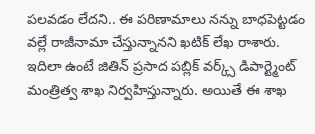పలవడం లేదని.. ఈ పరిణామాలు నన్ను బాధపెట్టడం వల్లే రాజీనామా చేస్తున్నానని ఖటిక్ లేఖ రాశారు. ఇదిలా ఉంటే జితిన్ ప్రసాద పబ్లిక్ వర్క్స్ డిపార్ట్మెంట్ మంత్రిత్వ శాఖ నిర్వహిస్తున్నారు. అయితే ఈ శాఖ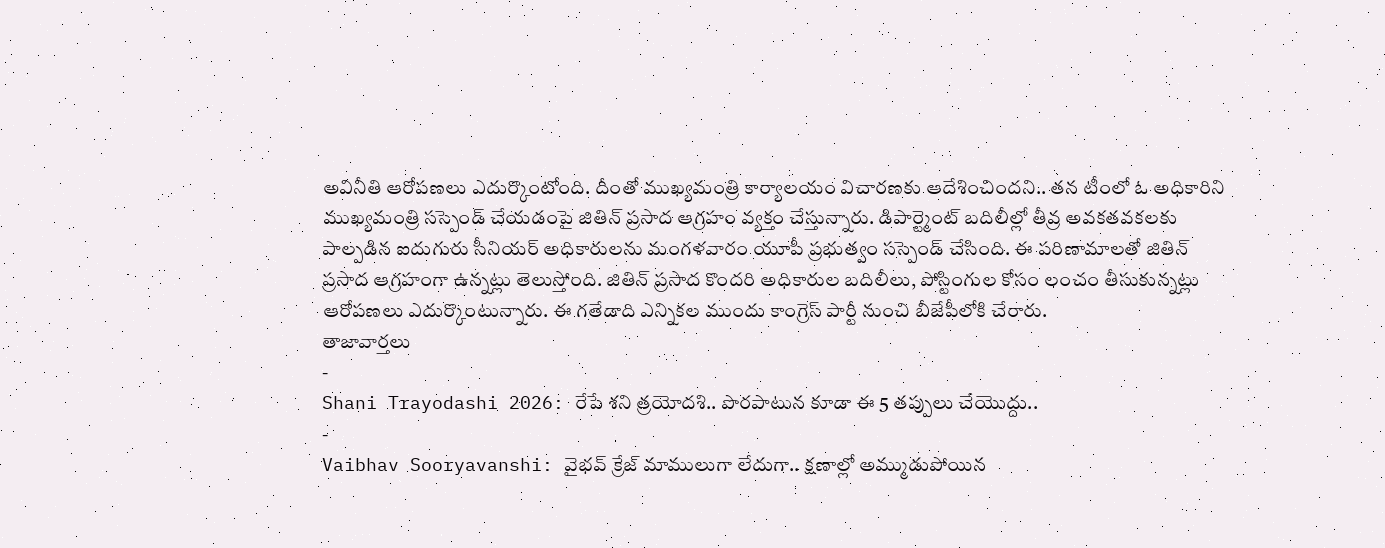అవినీతి ఆరోపణలు ఎదుర్కొంటోంది. దీంతో ముఖ్యమంత్రి కార్యాలయం విచారణకు ఆదేశించిందని.. తన టీంలో ఓ అధికారిని ముఖ్యమంత్రి సస్పెండ్ చేయడంపై జితిన్ ప్రసాద ఆగ్రహం వ్యక్తం చేస్తున్నారు. డిపార్ట్మెంట్ బదిలీల్లో తీవ్ర అవకతవకలకు పాల్పడిన ఐదుగురు సీనియర్ అధికారులను మంగళవారం యూపీ ప్రభుత్వం సస్పెండ్ చేసింది. ఈ పరిణామాలతో జితిన్ ప్రసాద ఆగ్రహంగా ఉన్నట్లు తెలుస్తోంది. జితిన్ ప్రసాద కొందరి అధికారుల బదిలీలు, పోస్టింగుల కోసం లంచం తీసుకున్నట్లు ఆరోపణలు ఎదుర్కొంటున్నారు. ఈ గతేడాది ఎన్నికల ముందు కాంగ్రెస్ పార్టీ నుంచి బీజేపీలోకి చేరారు.
తాజావార్తలు
-
Shani Trayodashi 2026: రేపే శని త్రయోదశి.. పొరపాటున కూడా ఈ 5 తప్పులు చేయొద్దు..
-
Vaibhav Sooryavanshi: వైభవ్ క్రేజ్ మాములుగా లేదుగా.. క్షణాల్లో అమ్ముడుపోయిన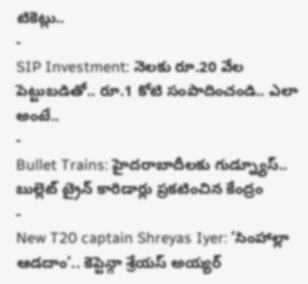టికెట్లు..
-
SIP Investment: నెలకు రూ.20 వేల పెట్టుబడితో.. రూ.1 కోటి సంపాదించండి.. ఎలా అంటే..
-
Bullet Trains: హైదరాబాదీలకు గుడ్న్యూస్.. బుల్లెట్ ట్రైన్ కారిడార్లు ప్రకటించిన కేంద్రం
-
New T20 captain Shreyas Iyer: ‘సింహాల్లా ఆడదాం’.. కెప్టెన్గా శ్రేయస్ అయ్యర్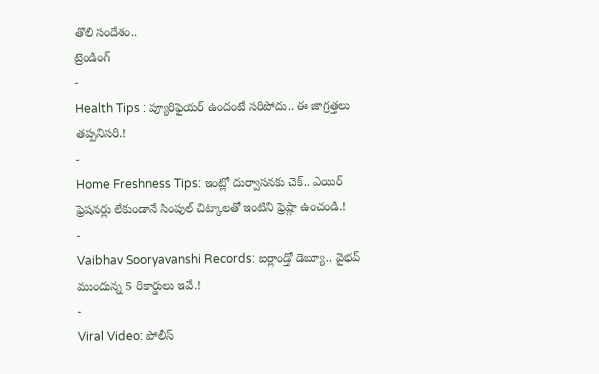తొలి సందేశం..
ట్రెండింగ్
-
Health Tips : ప్యూరిఫైయర్ ఉందంటే సరిపోదు.. ఈ జాగ్రత్తలు తప్పనిసరి.!
-
Home Freshness Tips: ఇంట్లో దుర్వాసనకు చెక్.. ఎయిర్ ఫ్రెషనర్లు లేకుండానే సింపుల్ చిట్కాలతో ఇంటిని ఫ్రెష్గా ఉంచండి.!
-
Vaibhav Sooryavanshi Records: ఐర్లాండ్తో డెబ్యూ.. వైభవ్ ముందున్న 5 రికార్డులు ఇవే.!
-
Viral Video: పోలీస్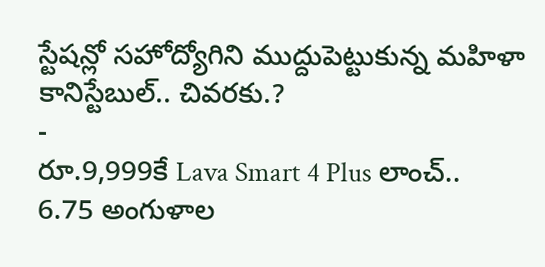స్టేషన్లో సహోద్యోగిని ముద్దుపెట్టుకున్న మహిళా కానిస్టేబుల్.. చివరకు.?
-
రూ.9,999కే Lava Smart 4 Plus లాంచ్.. 6.75 అంగుళాల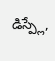డిస్ప్లే,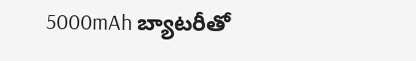5000mAh బ్యాటరీతో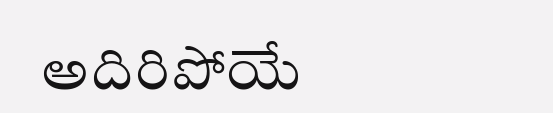అదిరిపోయే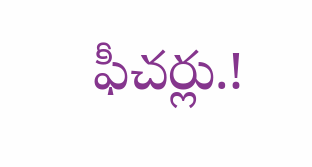ఫీచర్లు.!